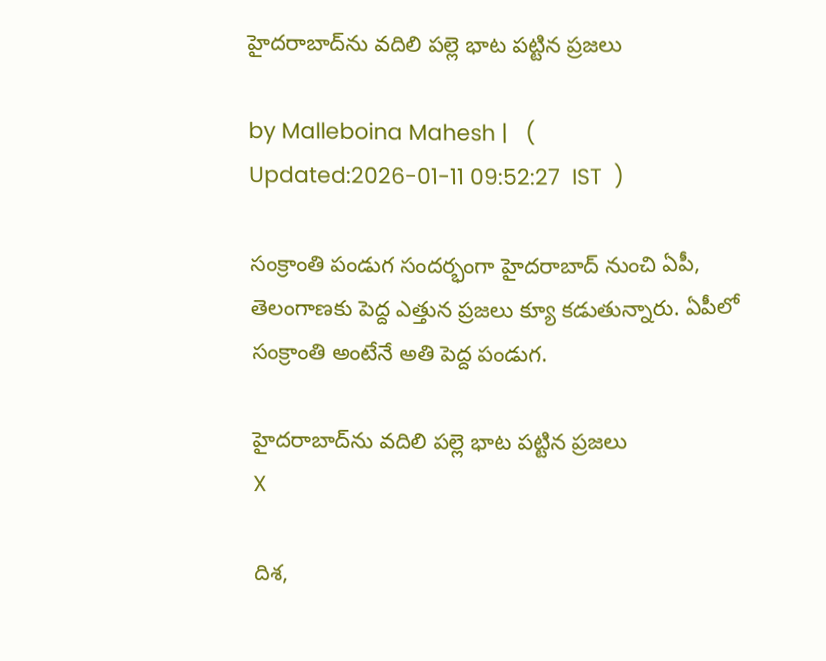హైదరాబాద్‌ను వదిలి పల్లె భాట పట్టిన ప్రజలు

by Malleboina Mahesh |   (  Updated:2026-01-11 09:52:27  IST  )

సంక్రాంతి పండుగ సందర్భంగా హైదరాబాద్ నుంచి ఏపీ, తెలంగాణకు పెద్ద ఎత్తున ప్రజలు క్యూ కడుతున్నారు. ఏపీలో సంక్రాంతి అంటేనే అతి పెద్ద పండుగ.

హైదరాబాద్‌ను వదిలి పల్లె భాట పట్టిన ప్రజలు
X

దిశ,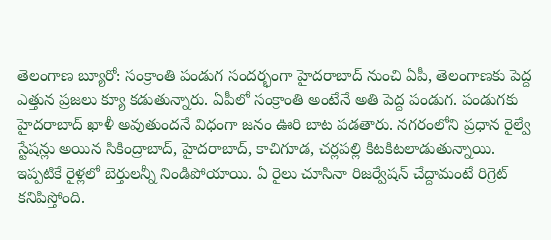తెలంగాణ బ్యూరో: సంక్రాంతి పండుగ సందర్భంగా హైదరాబాద్ నుంచి ఏపీ, తెలంగాణకు పెద్ద ఎత్తున ప్రజలు క్యూ కడుతున్నారు. ఏపీలో సంక్రాంతి అంటేనే అతి పెద్ద పండుగ. పండుగకు హైదరాబాద్ ఖాళీ అవుతుందనే విధంగా జనం ఊరి బాట పడతారు. నగరంలోని ప్రధాన రైల్వే స్టేషన్లు అయిన సికింద్రాబాద్, హైదరాబాద్, కాచిగూడ, చర్లపల్లి కిటకిటలాడుతున్నాయి. ఇప్పటికే రైళ్లలో బెర్తులన్నీ నిండిపోయాయి. ఏ రైలు చూసినా రిజర్వేషన్ చేద్దామంటే రిగ్రెట్ కనిపిస్తోంది.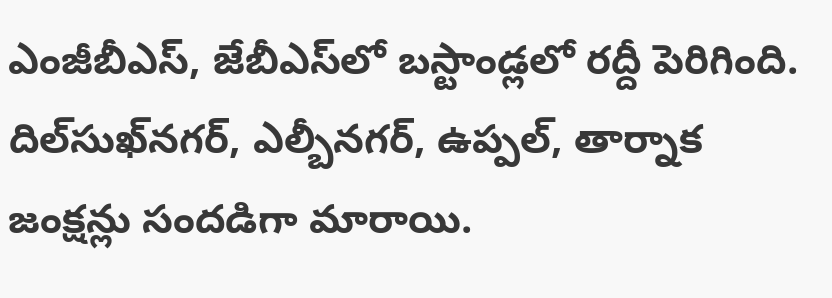ఎంజీబీఎస్, జేబీఎస్‌లో బస్టాండ్లలో రద్దీ పెరిగింది. దిల్‌సుఖ్‌నగర్, ఎల్బీనగర్, ఉప్పల్‌, తార్నాక జంక్షన్లు సందడిగా మారాయి.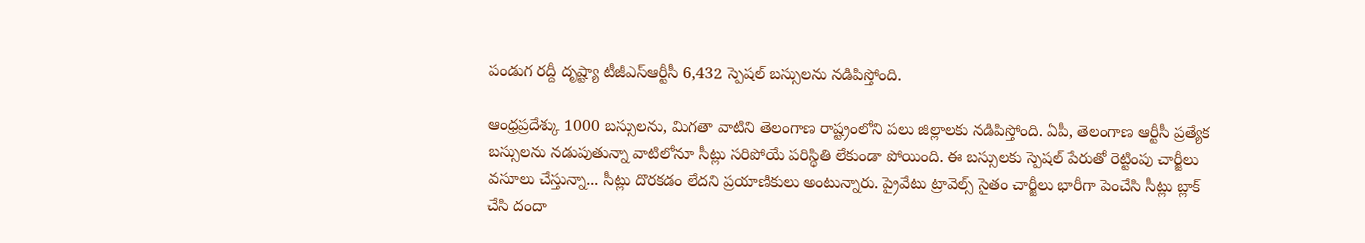పండుగ రద్దీ దృష్ట్యా టీజీఎస్ఆర్టీసీ 6,432 స్పెషల్ బస్సులను నడిపిస్తోంది.

ఆంధ్రప్రదేశ్కు 1000 బస్సులను, మిగతా వాటిని తెలంగాణ రాష్ట్రంలోని పలు జిల్లాలకు నడిపిస్తోంది. ఏపీ, తెలంగాణ ఆర్టీసీ ప్రత్యేక బస్సులను నడుపుతున్నా వాటిలోనూ సీట్లు సరిపోయే పరిస్థితి లేకుండా పోయింది. ఈ బస్సులకు స్పెషల్ పేరుతో రెట్టింపు చార్జీలు వసూలు చేస్తున్నా... సీట్లు దొరకడం లేదని ప్రయాణికులు అంటున్నారు. ప్రైవేటు ట్రావెల్స్ సైతం చార్జీలు భారీగా పెంచేసి సీట్లు బ్లాక్ చేసి దందా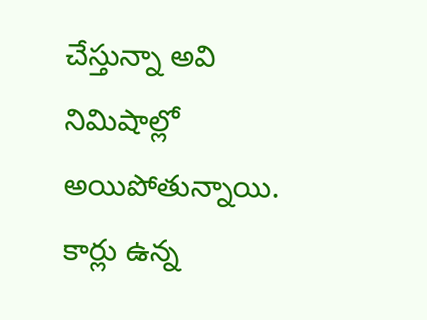చేస్తున్నా అవి నిమిషాల్లో అయిపోతున్నాయి. కార్లు ఉన్న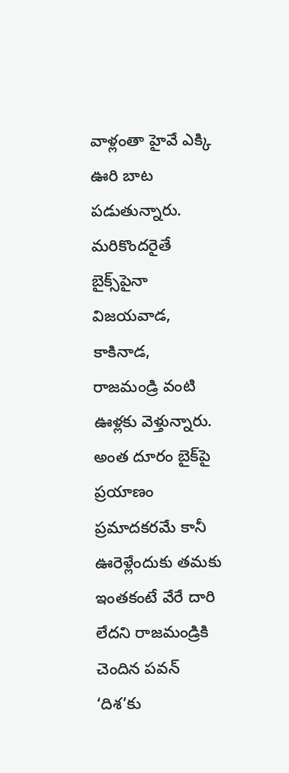వాళ్లంతా హైవే ఎక్కి ఊరి బాట పడుతున్నారు. మరికొందరైతే బైక్స్‌పైనా విజయవాడ, కాకినాడ, రాజమండ్రి వంటి ఊళ్లకు వెళ్తున్నారు. అంత దూరం బైక్‌పై ప్రయాణం ప్రమాదకరమే కానీ ఊరెళ్లేందుకు తమకు ఇంతకంటే వేరే దారి లేదని రాజమండ్రికి చెందిన పవన్ ‘దిశ’కు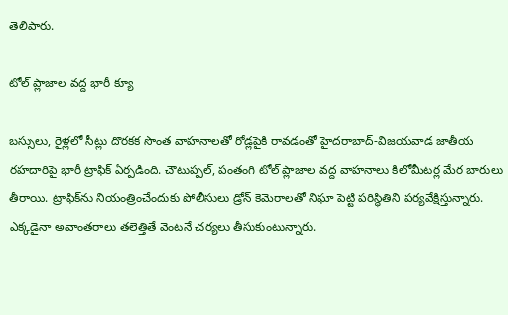తెలిపారు.

టోల్ ప్లాజాల వద్ద భారీ క్యూ

బస్సులు, రైళ్లలో సీట్లు దొరకక సొంత వాహనాలతో రోడ్లపైకి రావడంతో హైదరాబాద్-విజయవాడ జాతీయ రహదారిపై భారీ ట్రాఫిక్‌ ఏర్పడింది. చౌటుప్పల్‌, పంతంగి టోల్‌ ప్లాజాల వద్ద వాహనాలు కిలోమీటర్ల మేర బారులు తీరాయి. ట్రాఫిక్‌ను నియంత్రించేందుకు పోలీసులు డ్రోన్‌ కెమెరాలతో నిఘా పెట్టి పరిస్థితిని పర్యవేక్షిస్తున్నారు. ఎక్కడైనా అవాంతరాలు తలెత్తితే వెంటనే చర్యలు తీసుకుంటున్నారు.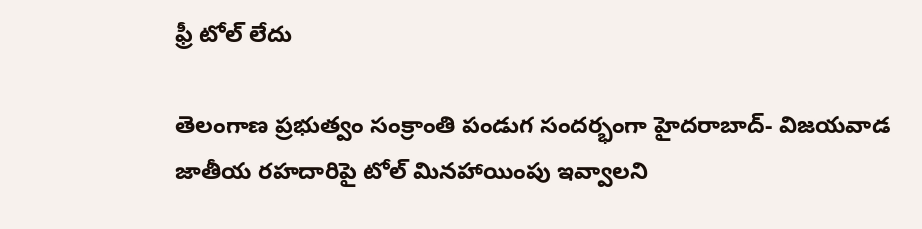ఫ్రీ టోల్ లేదు

తెలంగాణ ప్రభుత్వం సంక్రాంతి పండుగ సందర్భంగా హైదరాబాద్- విజయవాడ జాతీయ రహదారిపై టోల్ మినహాయింపు ఇవ్వాలని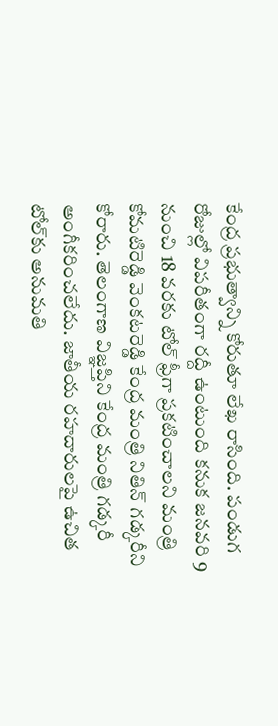కేంద్ర ప్రభుత్వాన్ని కోరుతూ లేఖ రాసింది. పండుగ రోజుల్లో విపరీతంగా రద్దీ ఉంటుంది కనుక జనవరి 9 నుంచి 18 వరకు టోల్ ఫ్రీగా ప్రకటించాలని మంత్రి కోమటిరెడ్డి వెంకటరెడ్డి కేంద్ర మంత్రి నితిన్ గడ్కరీని కోరారు. తెలంగాణ విజ్ఞప్తిని కేంద్ర మంత్రి గడ్కరీ అంగీకరించలేదు. జాతీయ రహదారులపై ఉచిత టోల్‌కు అనుమతి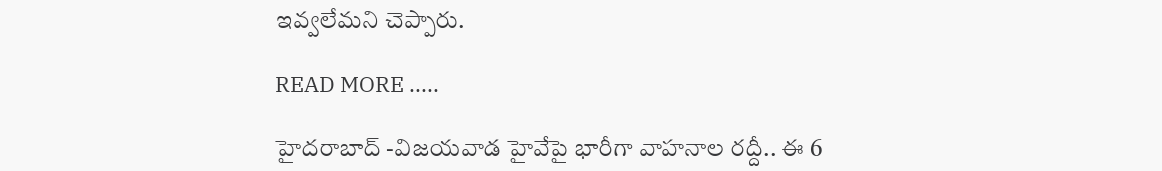ఇవ్వలేమని చెప్పారు.

READ MORE .....

హైదరాబాద్ -విజయవాడ హైవేపై భారీగా వాహనాల రద్దీ.. ఈ 6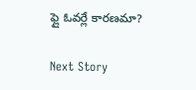ఫ్లై ఓవర్లే కారణమా?

Next Story